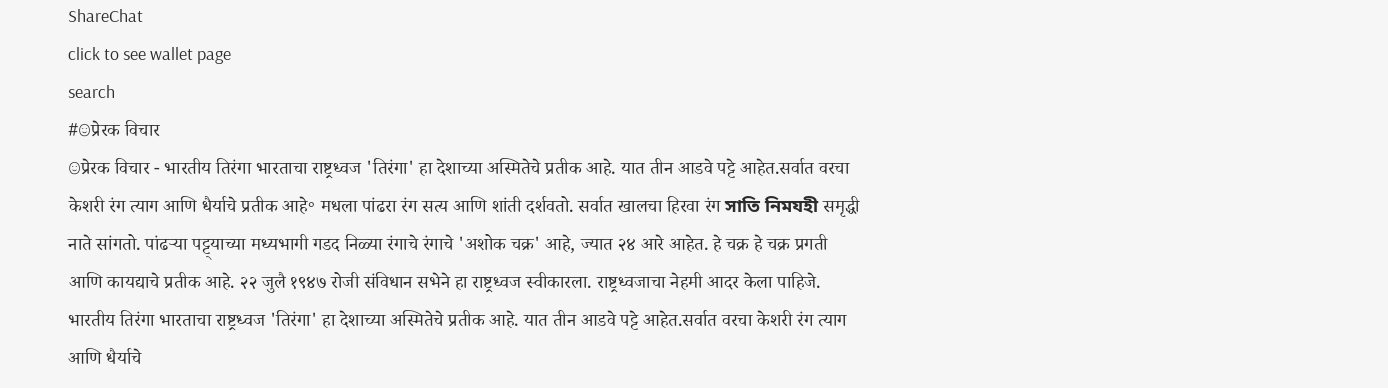ShareChat
click to see wallet page
search
#☺प्रेरक विचार
☺प्रेरक विचार - भारतीय तिरंगा भारताचा राष्ट्रध्वज 'तिरंगा' हा देशाच्या अस्मितेचे प्रतीक आहे. यात तीन आडवे पट्टे आहेत.सर्वात वरचा केशरी रंग त्याग आणि धैर्याचे प्रतीक आहे॰ मधला पांढरा रंग सत्य आणि शांती दर्शवतो. सर्वात खालचा हिरवा रंग সাতি নিমযহী समृद्धी नाते सांगतो. पांढऱ्या पट्ट्याच्या मध्यभागी गडद निळ्या रंगाचे रंगाचे 'अशोक चक्र' आहे, ज्यात २४ आरे आहेत. हे चक्र हे चक्र प्रगती आणि कायद्याचे प्रतीक आहे. २२ जुलै १९४७ रोजी संविधान सभेने हा राष्ट्रध्वज स्वीकारला. राष्ट्रध्वजाचा नेहमी आदर केला पाहिजे. भारतीय तिरंगा भारताचा राष्ट्रध्वज 'तिरंगा' हा देशाच्या अस्मितेचे प्रतीक आहे. यात तीन आडवे पट्टे आहेत.सर्वात वरचा केशरी रंग त्याग आणि धैर्याचे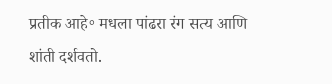प्रतीक आहे॰ मधला पांढरा रंग सत्य आणि शांती दर्शवतो.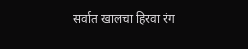सर्वात खालचा हिरवा रंग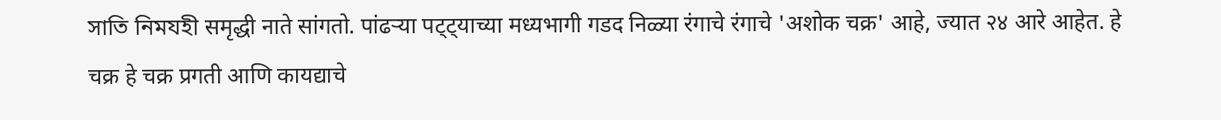সাতি নিমযহী समृद्धी नाते सांगतो. पांढऱ्या पट्ट्याच्या मध्यभागी गडद निळ्या रंगाचे रंगाचे 'अशोक चक्र' आहे, ज्यात २४ आरे आहेत. हे चक्र हे चक्र प्रगती आणि कायद्याचे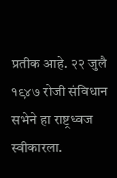प्रतीक आहे. २२ जुलै १९४७ रोजी संविधान सभेने हा राष्ट्रध्वज स्वीकारला.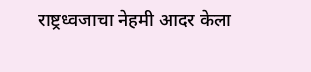राष्ट्रध्वजाचा नेहमी आदर केला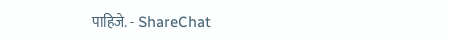पाहिजे. - ShareChat